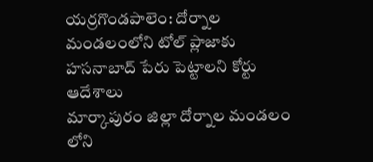యర్రగొండపాలెం: దోర్నాల మండలంలోని టోల్ ప్లాజాకు హసనాబాద్ పేరు పెట్టాలని కోర్టు ఆదేశాలు
మార్కాపురం జిల్లా దోర్నాల మండలం లోని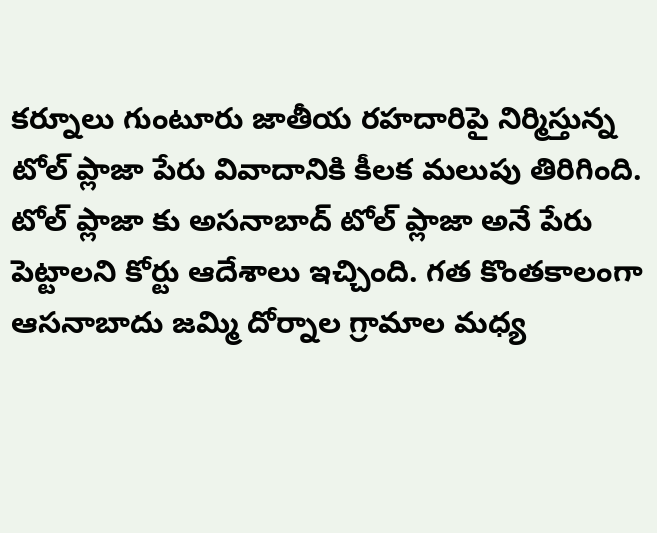కర్నూలు గుంటూరు జాతీయ రహదారిపై నిర్మిస్తున్న టోల్ ప్లాజా పేరు వివాదానికి కీలక మలుపు తిరిగింది. టోల్ ప్లాజా కు అసనాబాద్ టోల్ ప్లాజా అనే పేరు పెట్టాలని కోర్టు ఆదేశాలు ఇచ్చింది. గత కొంతకాలంగా ఆసనాబాదు జమ్మి దోర్నాల గ్రామాల మధ్య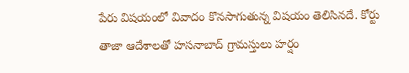పేరు విషయంలో వివాదం కొనసాగుతున్న విషయం తెలిసినదే. కోర్టు తాజా ఆదేశాలతో హసనాబాద్ గ్రామస్తులు హర్షం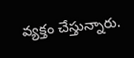వ్యక్తం చేస్తున్నారు.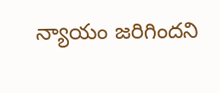న్యాయం జరిగిందని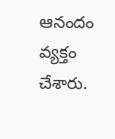ఆనందం వ్యక్తం చేశారు.